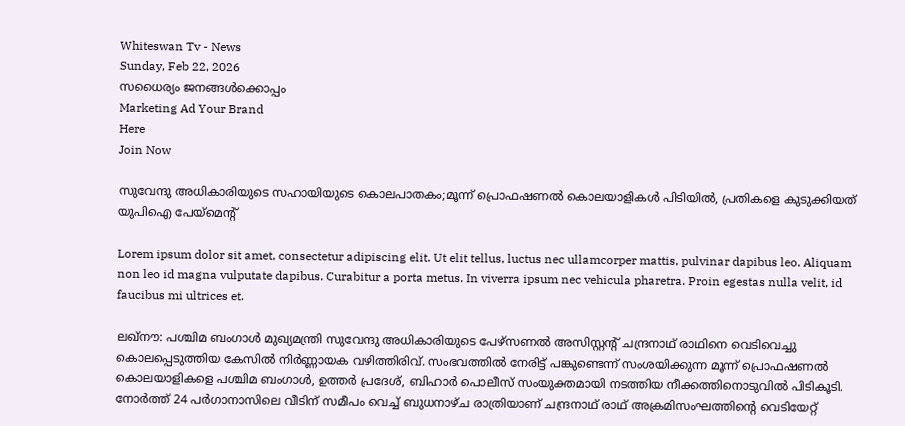Whiteswan Tv - News
Sunday, Feb 22, 2026
സധൈര്യം ജനങ്ങൾക്കൊപ്പം
Marketing Ad Your Brand
Here
Join Now

സുവേന്ദു അധികാരിയുടെ സഹായിയുടെ കൊലപാതകം;മൂന്ന് പ്രൊഫഷണൽ കൊലയാളികൾ പിടിയിൽ, പ്രതികളെ കുടുക്കിയത് യുപിഐ പേയ്‌മെന്റ്

Lorem ipsum dolor sit amet, consectetur adipiscing elit. Ut elit tellus, luctus nec ullamcorper mattis, pulvinar dapibus leo. Aliquam non leo id magna vulputate dapibus. Curabitur a porta metus. In viverra ipsum nec vehicula pharetra. Proin egestas nulla velit, id faucibus mi ultrices et.

ലഖ്‌നൗ: പശ്ചിമ ബംഗാൾ മുഖ്യമന്ത്രി സുവേന്ദു അധികാരിയുടെ പേഴ്സണൽ അസിസ്റ്റന്റ് ചന്ദ്രനാഥ് രാഥിനെ വെടിവെച്ചു കൊലപ്പെടുത്തിയ കേസിൽ നിർണ്ണായക വഴിത്തിരിവ്. സംഭവത്തിൽ നേരിട്ട് പങ്കുണ്ടെന്ന് സംശയിക്കുന്ന മൂന്ന് പ്രൊഫഷണൽ കൊലയാളികളെ പശ്ചിമ ബംഗാൾ, ഉത്തർ പ്രദേശ്, ബിഹാർ പൊലീസ് സംയുക്തമായി നടത്തിയ നീക്കത്തിനൊടുവിൽ പിടികൂടി. നോർത്ത് 24 പർഗാനാസിലെ വീടിന് സമീപം വെച്ച് ബുധനാഴ്ച രാത്രിയാണ് ചന്ദ്രനാഥ് രാഥ് അക്രമിസംഘത്തിന്റെ വെടിയേറ്റ്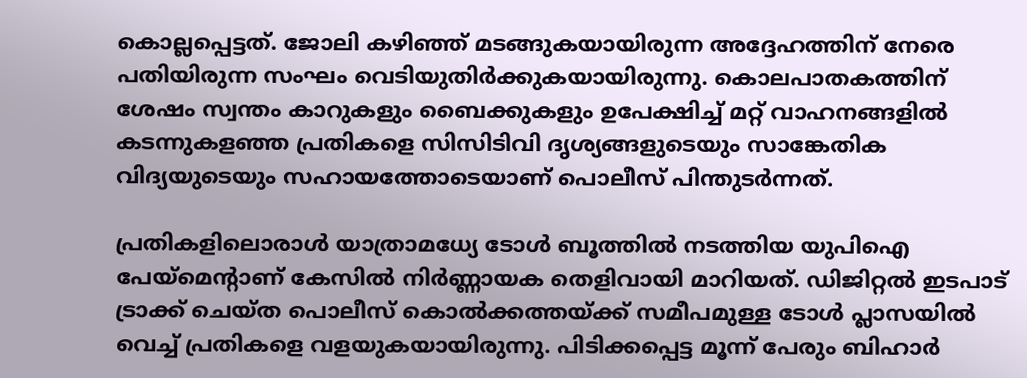കൊല്ലപ്പെട്ടത്. ജോലി കഴിഞ്ഞ് മടങ്ങുകയായിരുന്ന അദ്ദേഹത്തിന് നേരെ പതിയിരുന്ന സംഘം വെടിയുതിർക്കുകയായിരുന്നു. കൊലപാതകത്തിന് ശേഷം സ്വന്തം കാറുകളും ബൈക്കുകളും ഉപേക്ഷിച്ച് മറ്റ് വാഹനങ്ങളിൽ കടന്നുകളഞ്ഞ പ്രതികളെ സിസിടിവി ദൃശ്യങ്ങളുടെയും സാങ്കേതിക വിദ്യയുടെയും സഹായത്തോടെയാണ് പൊലീസ് പിന്തുടർന്നത്.

പ്രതികളിലൊരാൾ യാത്രാമധ്യേ ടോൾ ബൂത്തിൽ നടത്തിയ യുപിഐ പേയ്‌മെന്റാണ് കേസിൽ നിർണ്ണായക തെളിവായി മാറിയത്. ഡിജിറ്റൽ ഇടപാട് ട്രാക്ക് ചെയ്ത പൊലീസ് കൊൽക്കത്തയ്ക്ക് സമീപമുള്ള ടോൾ പ്ലാസയിൽ വെച്ച് പ്രതികളെ വളയുകയായിരുന്നു. പിടിക്കപ്പെട്ട മൂന്ന് പേരും ബിഹാർ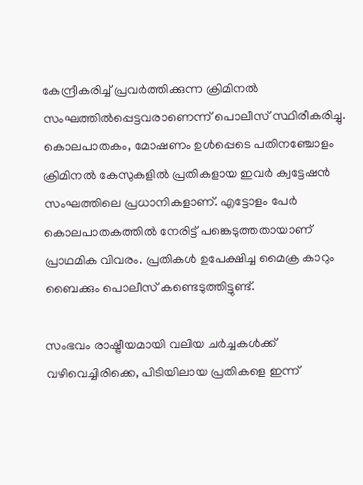കേന്ദ്രീകരിച്ച് പ്രവർത്തിക്കുന്ന ക്രിമിനൽ സംഘത്തിൽപ്പെട്ടവരാണെന്ന് പൊലീസ് സ്ഥിരീകരിച്ചു. കൊലപാതകം, മോഷണം ഉൾപ്പെടെ പതിനഞ്ചോളം ക്രിമിനൽ കേസുകളിൽ പ്രതികളായ ഇവർ ക്വട്ടേഷൻ സംഘത്തിലെ പ്രധാനികളാണ്. എട്ടോളം പേർ കൊലപാതകത്തിൽ നേരിട്ട് പങ്കെടുത്തതായാണ് പ്രാഥമിക വിവരം. പ്രതികൾ ഉപേക്ഷിച്ച മൈക്ര കാറും ബൈക്കും പൊലീസ് കണ്ടെടുത്തിട്ടുണ്ട്.

സംഭവം രാഷ്ട്രീയമായി വലിയ ചർച്ചകൾക്ക് വഴിവെച്ചിരിക്കെ, പിടിയിലായ പ്രതികളെ ഇന്ന്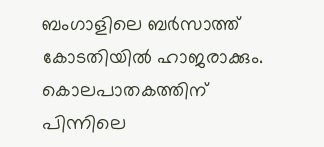ബംഗാളിലെ ബർസാത്ത് കോടതിയിൽ ഹാജരാക്കും. കൊലപാതകത്തിന് പിന്നിലെ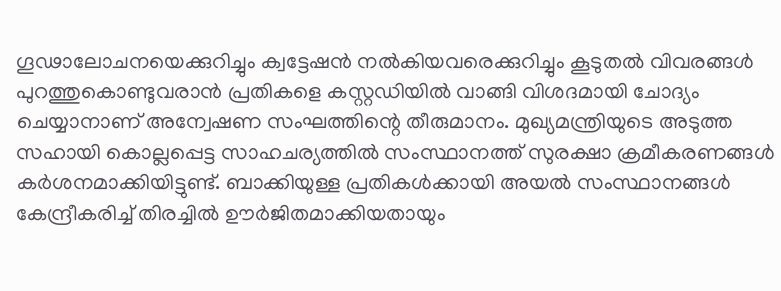ഗൂഢാലോചനയെക്കുറിച്ചും ക്വട്ടേഷൻ നൽകിയവരെക്കുറിച്ചും കൂടുതൽ വിവരങ്ങൾ പുറത്തുകൊണ്ടുവരാൻ പ്രതികളെ കസ്റ്റഡിയിൽ വാങ്ങി വിശദമായി ചോദ്യം ചെയ്യാനാണ് അന്വേഷണ സംഘത്തിന്റെ തീരുമാനം. മുഖ്യമന്ത്രിയുടെ അടുത്ത സഹായി കൊല്ലപ്പെട്ട സാഹചര്യത്തിൽ സംസ്ഥാനത്ത് സുരക്ഷാ ക്രമീകരണങ്ങൾ കർശനമാക്കിയിട്ടുണ്ട്. ബാക്കിയുള്ള പ്രതികൾക്കായി അയൽ സംസ്ഥാനങ്ങൾ കേന്ദ്രീകരിച്ച് തിരച്ചിൽ ഊർജിതമാക്കിയതായും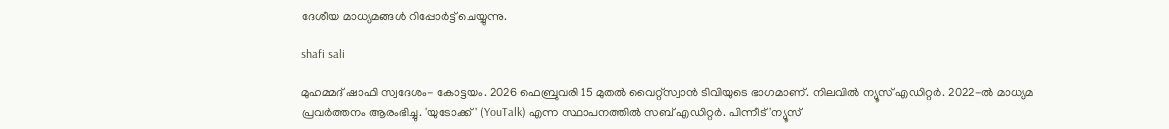ദേശീയ മാധ്യമങ്ങൾ റിപ്പോർട്ട് ചെയ്യുന്നു.

shafi sali

മുഹമ്മദ് ഷാഫി സ്വദേശം- കോട്ടയം. 2026 ഫെബ്രുവരി 15 മുതൽ വൈറ്റ്‌സ്വാൻ ടിവിയുടെ ഭാഗമാണ്. നിലവിൽ ന്യൂസ് എഡിറ്റർ. 2022-ൽ മാധ്യമ പ്രവർത്തനം ആരംഭിച്ചു. 'യുടോക്ക്' (YouTalk) എന്ന സ്ഥാപനത്തിൽ സബ് എഡിറ്റർ. പിന്നീട് 'ന്യൂസ്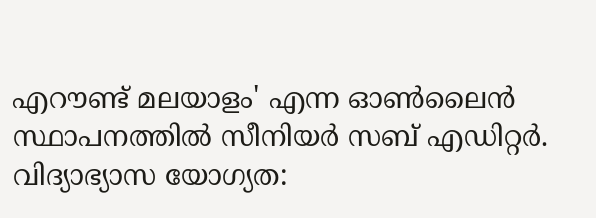എറൗണ്ട് മലയാളം' എന്ന ഓൺലൈൻ സ്ഥാപനത്തിൽ സീനിയർ സബ് എഡിറ്റർ. വിദ്യാഭ്യാസ യോഗ്യത: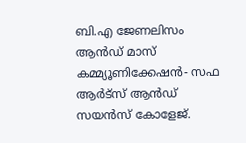ബി.എ ജേണലിസം ആൻഡ് മാസ് കമ്മ്യൂണിക്കേഷൻ- സഫ ആർട്‌സ് ആൻഡ് സയൻസ് കോളേജ്.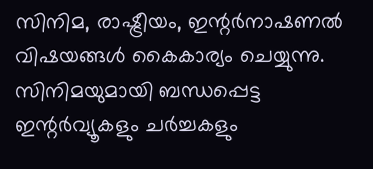സിനിമ, രാഷ്ട്രീയം, ഇന്റർനാഷണൽ വിഷയങ്ങൾ കൈകാര്യം ചെയ്യുന്നു. സിനിമയുമായി ബന്ധപ്പെട്ട ഇന്റർവ്യൂകളും ചർച്ചകളും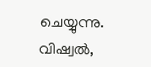ചെയ്യുന്നു. വിഷ്വൽ,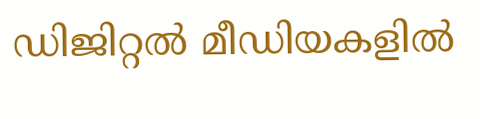ഡിജിറ്റൽ മീഡിയകളിൽ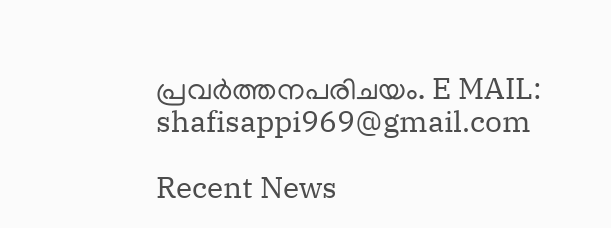പ്രവർത്തനപരിചയം. E MAIL: shafisappi969@gmail.com

Recent News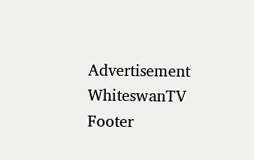Advertisement
WhiteswanTV Footer